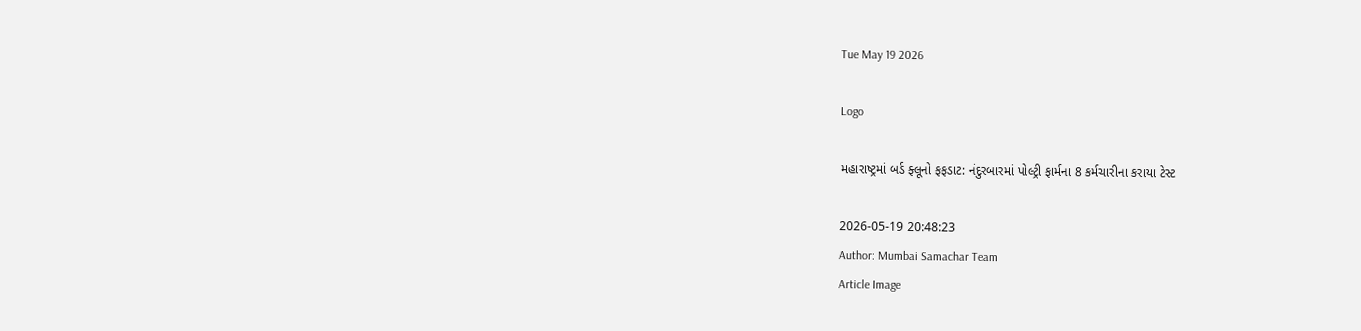Tue May 19 2026

Logo

મહારાષ્ટ્રમાં બર્ડ ફ્લૂનો ફફડાટ: નંદુરબારમાં પોલ્ટ્રી ફાર્મના 8 કર્મચારીના કરાયા ટેસ્ટ

2026-05-19 20:48:23
Author: Mumbai Samachar Team
Article Image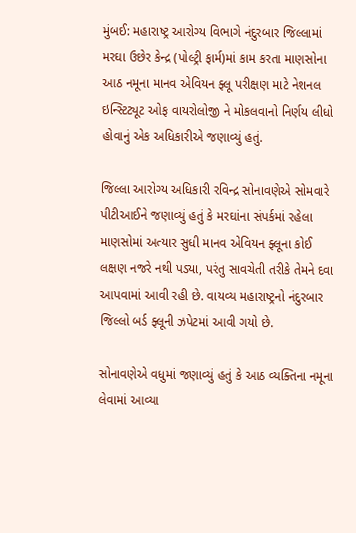મુંબઈ: મહારાષ્ટ્ર આરોગ્ય વિભાગે નંદુરબાર જિલ્લામાં મરઘા ઉછેર કેન્દ્ર (પોલ્ટ્રી ફાર્મ)માં કામ કરતા માણસોના આઠ નમૂના માનવ એવિયન ફ્લૂ પરીક્ષણ માટે નેશનલ ઇન્સ્ટિટ્યૂટ ઓફ વાયરોલોજી ને મોકલવાનો નિર્ણય લીધો હોવાનું એક અધિકારીએ જણાવ્યું હતું.

જિલ્લા આરોગ્ય અધિકારી રવિન્દ્ર સોનાવણેએ સોમવારે પીટીઆઈને જણાવ્યું હતું કે મરઘાંના સંપર્કમાં રહેલા માણસોમાં અત્યાર સુધી માનવ એવિયન ફ્લૂના કોઈ લક્ષણ નજરે નથી પડ્યા, પરંતુ સાવચેતી તરીકે તેમને દવા આપવામાં આવી રહી છે. વાયવ્ય મહારાષ્ટ્રનો નંદુરબાર જિલ્લો બર્ડ ફ્લૂની ઝપેટમાં આવી ગયો છે.

સોનાવણેએ વધુમાં જણાવ્યું હતું કે આઠ વ્યક્તિના નમૂના લેવામાં આવ્યા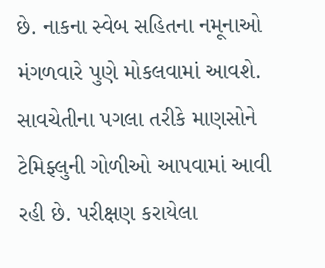છે. નાકના સ્વેબ સહિતના નમૂનાઓ મંગળવારે પુણે મોકલવામાં આવશે. સાવચેતીના પગલા તરીકે માણસોને  ટેમિફ્લુની ગોળીઓ આપવામાં આવી રહી છે. પરીક્ષણ કરાયેલા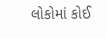લોકોમાં કોઈ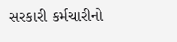સરકારી કર્મચારીનો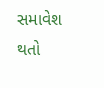સમાવેશ થતો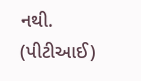નથી.
(પીટીઆઈ)